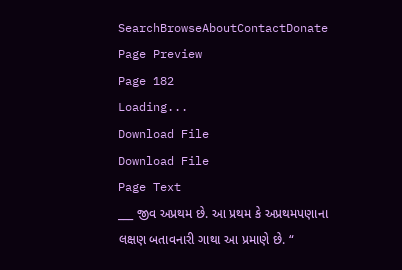SearchBrowseAboutContactDonate
Page Preview
Page 182
Loading...
Download File
Download File
Page Text
___ જીવ અપ્રથમ છે. આ પ્રથમ કે અપ્રથમપણાના લક્ષણ બતાવનારી ગાથા આ પ્રમાણે છે. “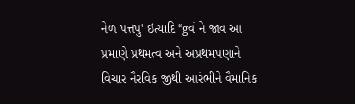નેળ પત્તપુ' ઇત્યાદિ “gવં ને જાવ આ પ્રમાણે પ્રથમત્વ અને અપ્રથમપણાને વિચાર નૈરવિક જીથી આરંભીને વૈમાનિક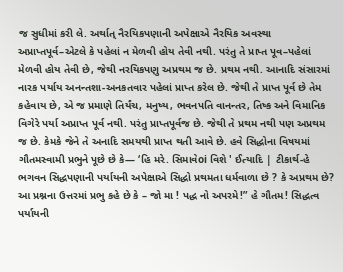જ સુધીમાં કરી લે. અર્થાત્ નૈરયિકપણાની અપેક્ષાએ નૈરયિક અવસ્થા અપ્રાપ્તપૂર્વ–એટલે કે પહેલાં ન મેળવી હોય તેવી નથી. પરંતુ તે પ્રાપ્ત પૂવ–પહેલાં મેળવી હોય તેવી છે, જેથી નરયિકપણુ અપ્રથમ જ છે. પ્રથમ નથી. આનાદિ સંસારમાં નારક પર્યાય અનન્તશા-અનકતવાર પહેલાં પ્રાપ્ત કરેલ છે. જેથી તે પ્રાપ્ત પૂર્વ છે તેમ કહેવાય છે, એ જ પ્રમાણે તિર્યંચ, મનુષ્ય, ભવનપતિ વાનન્તર, તિષ્ક અને વિમાનિક વિગેરે પર્યા અપ્રાપ્ત પૂર્વ નથી. પરંતુ પ્રાપ્તપૂર્વજ છે. જેથી તે પ્રથમ નથી પણ અપ્રથમ જ છે. કેમકે જેને તે અનાદિ સમયથી પ્રાપ્ત થતી આવે છે. હવે સિદ્ધોના વિષયમાં ગૌતમસ્વામી પ્રભુને પૂછે છે કે— ‘હિ મરે. સિમાવેoi વિશે ' ઈત્યાદિ | ટીકાર્થ-હે ભગવન સિદ્ધપણાની પર્યાયની અપેક્ષાએ સિદ્ધો પ્રથમતા ધર્મવાળા છે ? કે અપ્રથમ છે? આ પ્રશ્નના ઉત્તરમાં પ્રભુ કહે છે કે – જો મા ! પદ્ધ નો અપરમે!” હે ગૌતમ! સિદ્ધત્વ પર્યાયની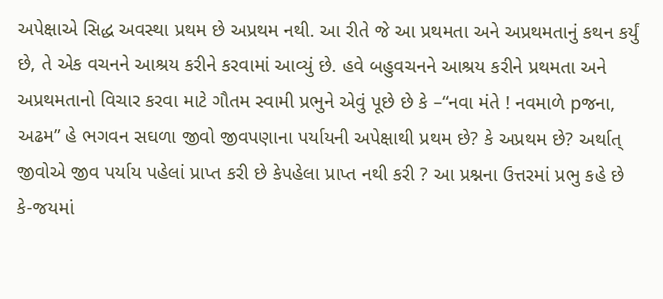અપેક્ષાએ સિદ્ધ અવસ્થા પ્રથમ છે અપ્રથમ નથી. આ રીતે જે આ પ્રથમતા અને અપ્રથમતાનું કથન કર્યું છે, તે એક વચનને આશ્રય કરીને કરવામાં આવ્યું છે. હવે બહુવચનને આશ્રય કરીને પ્રથમતા અને અપ્રથમતાનો વિચાર કરવા માટે ગૌતમ સ્વામી પ્રભુને એવું પૂછે છે કે –“નવા મંતે ! નવમાળે pજના, અઢમ” હે ભગવન સઘળા જીવો જીવપણાના પર્યાયની અપેક્ષાથી પ્રથમ છે? કે અપ્રથમ છે? અર્થાત્ જીવોએ જીવ પર્યાય પહેલાં પ્રાપ્ત કરી છે કેપહેલા પ્રાપ્ત નથી કરી ? આ પ્રશ્નના ઉત્તરમાં પ્રભુ કહે છે કે-જયમાં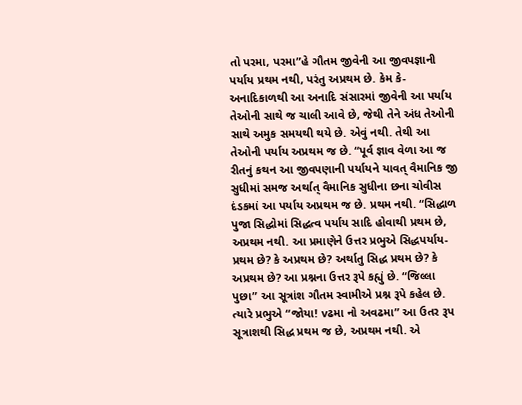તો પરમા, પરમા”હે ગૌતમ જીવેની આ જીવપજ્ઞાની પર્યાય પ્રથમ નથી, પરંતુ અપ્રથમ છે. કેમ કે-અનાદિકાળથી આ અનાદિ સંસારમાં જીવેની આ પર્યાય તેઓની સાથે જ ચાલી આવે છે, જેથી તેને અંધ તેઓની સાથે અમુક સમયથી થયે છે. એવું નથી. તેથી આ તેઓની પર્યાય અપ્રથમ જ છે. “પૂર્વ જ્ઞાવ વેળા આ જ રીતનું કથન આ જીવપણાની પર્યાયને યાવત્ વૈમાનિક જી સુધીમાં સમજ અર્થાત્ વૈમાનિક સુધીના છના ચોવીસ દંડકમાં આ પર્યાય અપ્રથમ જ છે. પ્રથમ નથી. “સિદ્ધાળ પુજા સિદ્ધોમાં સિદ્ધત્વ પર્યાય સાદિ હોવાથી પ્રથમ છે, અપ્રથમ નથી. આ પ્રમાણેને ઉત્તર પ્રભુએ સિદ્ધપર્યાય-પ્રથમ છે? કે અપ્રથમ છે? અર્થાતુ સિદ્ધ પ્રથમ છે? કે અપ્રથમ છે? આ પ્રશ્નના ઉત્તર રૂપે કહ્યું છે. “જિલ્લા પુછા” આ સૂત્રાંશ ગૌતમ સ્વામીએ પ્રશ્ન રૂપે કહેલ છે. ત્યારે પ્રભુએ “જોયા! vઢમા નો અવઢમા” આ ઉતર રૂપ સૂત્રાશથી સિદ્ધ પ્રથમ જ છે, અપ્રથમ નથી. એ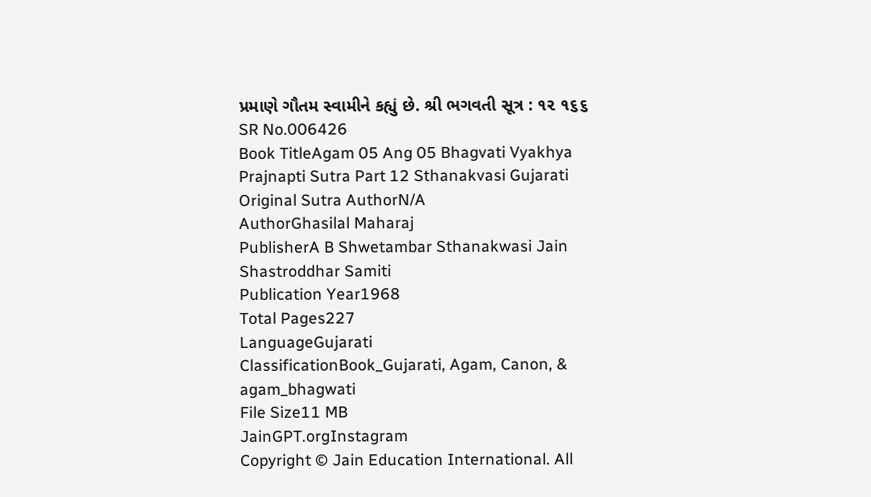પ્રમાણે ગૌતમ સ્વામીને કહ્યું છે. શ્રી ભગવતી સૂત્ર : ૧૨ ૧૬૬
SR No.006426
Book TitleAgam 05 Ang 05 Bhagvati Vyakhya Prajnapti Sutra Part 12 Sthanakvasi Gujarati
Original Sutra AuthorN/A
AuthorGhasilal Maharaj
PublisherA B Shwetambar Sthanakwasi Jain Shastroddhar Samiti
Publication Year1968
Total Pages227
LanguageGujarati
ClassificationBook_Gujarati, Agam, Canon, & agam_bhagwati
File Size11 MB
JainGPT.orgInstagram
Copyright © Jain Education International. All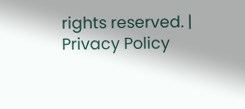rights reserved. | Privacy Policy